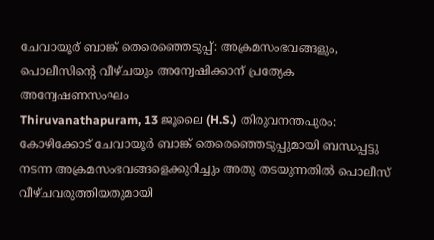ചേവായൂര് ബാങ്ക് തെരെഞ്ഞെടുപ്പ്: അക്രമസംഭവങ്ങളും, പൊലീസിന്റെ വീഴ്ചയും അന്വേഷിക്കാന് പ്രത്യേക അന്വേഷണസംഘം
Thiruvanathapuram, 13 ജൂലൈ (H.S.) തിരുവനന്തപുരം: കോഴിക്കോട് ചേവായൂര്‍ ബാങ്ക് തെരെഞ്ഞെടുപ്പുമായി ബന്ധപ്പട്ടു നടന്ന അക്രമസംഭവങ്ങളെക്കുറിച്ചും അതു തടയുന്നതില്‍ പൊലീസ് വീഴ്ചവരുത്തിയതുമായി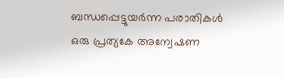ബന്ധപ്പെട്ടുയര്‍ന്ന പരാതികള്‍ ഒരു പ്രത്യകേ അന്വേഷണ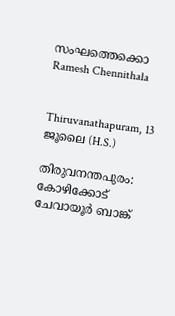സംഘത്തെക്കൊ
Ramesh Chennithala


Thiruvanathapuram, 13 ജൂലൈ (H.S.)

തിരുവനന്തപുരം: കോഴിക്കോട് ചേവായൂര്‍ ബാങ്ക്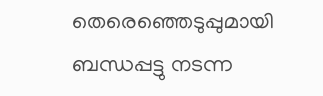തെരെഞ്ഞെടുപ്പുമായി ബന്ധപ്പട്ടു നടന്ന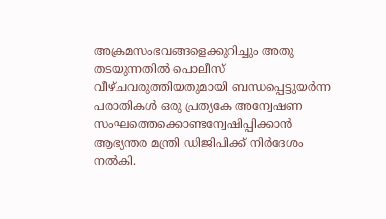അക്രമസംഭവങ്ങളെക്കുറിച്ചും അതു തടയുന്നതില്‍ പൊലീസ് വീഴ്ചവരുത്തിയതുമായി ബന്ധപ്പെട്ടുയര്‍ന്ന പരാതികള്‍ ഒരു പ്രത്യകേ അന്വേഷണ സംഘത്തെക്കൊണ്ടന്വേഷിപ്പിക്കാന്‍ ആഭ്യന്തര മന്ത്രി ഡിജിപിക്ക് നിര്‍ദേശം നല്‍കി.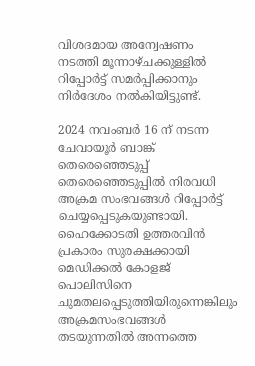വിശദമായ അന്വേഷണം നടത്തി മൂന്നാഴ്ചക്കുള്ളില്‍ റിപ്പോര്‍ട്ട് സമര്‍പ്പിക്കാനും നിര്‍ദേശം നല്‍കിയിട്ടുണ്ട്.

2024 നവംബര്‍ 16 ന് നടന്ന ചേവായൂര്‍ ബാങ്ക് തെരെഞ്ഞെടുപ്പ് തെരെഞ്ഞെടുപ്പില്‍ നിരവധി അക്രമ സംഭവങ്ങള്‍ റിപ്പോര്‍ട്ട് ചെയ്യപ്പെടുകയുണ്ടായി. ഹൈക്കോടതി ഉത്തരവിന്‍ പ്രകാരം സുരക്ഷക്കായി മെഡിക്കല്‍ കോളജ് പൊലിസിനെ ചുമതലപ്പെടുത്തിയിരുന്നെങ്കിലും അക്രമസംഭവങ്ങള്‍ തടയുന്നതില്‍ അന്നത്തെ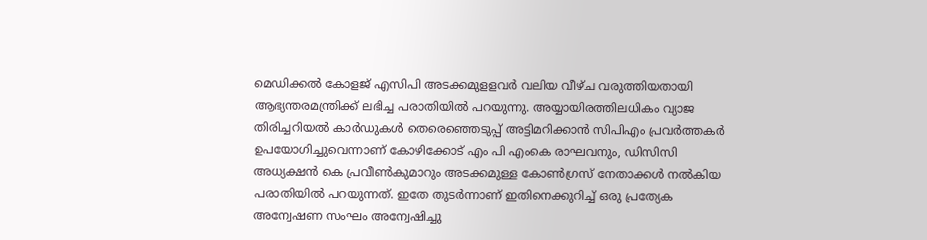മെഡിക്കല്‍ കോളജ് എസിപി അടക്കമുളളവര്‍ വലിയ വീഴ്ച വരുത്തിയതായി ആഭ്യന്തരമന്ത്രിക്ക് ലഭിച്ച പരാതിയില്‍ പറയുന്നു. അയ്യായിരത്തിലധികം വ്യാജ തിരിച്ചറിയല്‍ കാര്‍ഡുകള്‍ തെരെഞ്ഞെടുപ്പ് അട്ടിമറിക്കാന്‍ സിപിഎം പ്രവര്‍ത്തകര്‍ ഉപയോഗിച്ചുവെന്നാണ് കോഴിക്കോട് എം പി എംകെ രാഘവനും, ഡിസിസി അധ്യക്ഷന്‍ കെ പ്രവീണ്‍കുമാറും അടക്കമുള്ള കോണ്‍ഗ്രസ് നേതാക്കള്‍ നല്‍കിയ പരാതിയില്‍ പറയുന്നത്. ഇതേ തുടര്‍ന്നാണ് ഇതിനെക്കുറിച്ച് ഒരു പ്രത്യേക അന്വേഷണ സംഘം അന്വേഷിച്ചു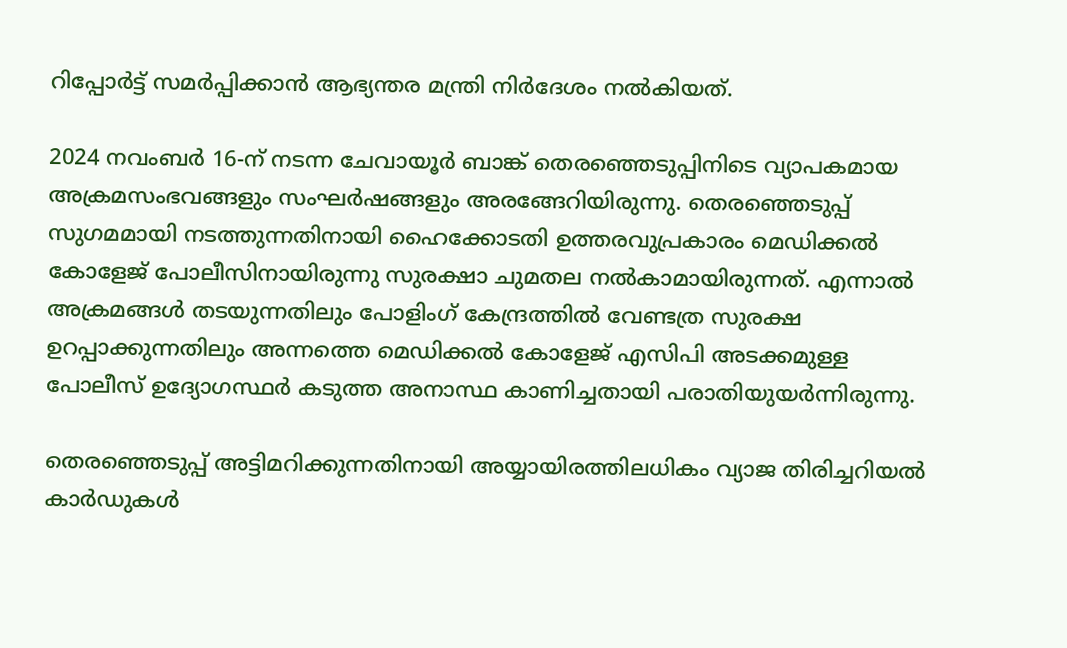റിപ്പോര്‍ട്ട് സമര്‍പ്പിക്കാന്‍ ആഭ്യന്തര മന്ത്രി നിര്‍ദേശം നല്‍കിയത്.

2024 നവംബര്‍ 16-ന് നടന്ന ചേവായൂര്‍ ബാങ്ക് തെരഞ്ഞെടുപ്പിനിടെ വ്യാപകമായ അക്രമസംഭവങ്ങളും സംഘര്‍ഷങ്ങളും അരങ്ങേറിയിരുന്നു. തെരഞ്ഞെടുപ്പ് സുഗമമായി നടത്തുന്നതിനായി ഹൈക്കോടതി ഉത്തരവുപ്രകാരം മെഡിക്കല്‍ കോളേജ് പോലീസിനായിരുന്നു സുരക്ഷാ ചുമതല നല്‍കാമായിരുന്നത്. എന്നാല്‍ അക്രമങ്ങള്‍ തടയുന്നതിലും പോളിംഗ് കേന്ദ്രത്തില്‍ വേണ്ടത്ര സുരക്ഷ ഉറപ്പാക്കുന്നതിലും അന്നത്തെ മെഡിക്കല്‍ കോളേജ് എസിപി അടക്കമുള്ള പോലീസ് ഉദ്യോഗസ്ഥര്‍ കടുത്ത അനാസ്ഥ കാണിച്ചതായി പരാതിയുയര്‍ന്നിരുന്നു.

തെരഞ്ഞെടുപ്പ് അട്ടിമറിക്കുന്നതിനായി അയ്യായിരത്തിലധികം വ്യാജ തിരിച്ചറിയല്‍ കാര്‍ഡുകള്‍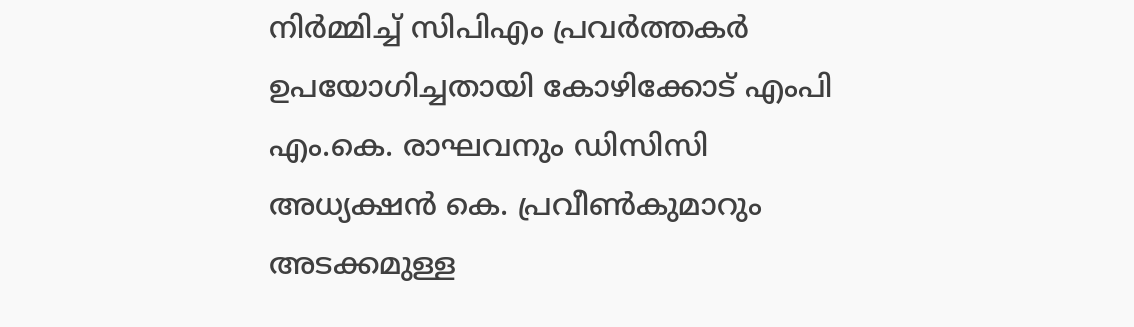നിര്‍മ്മിച്ച് സിപിഎം പ്രവര്‍ത്തകര്‍ ഉപയോഗിച്ചതായി കോഴിക്കോട് എംപി എം.കെ. രാഘവനും ഡിസിസി അധ്യക്ഷന്‍ കെ. പ്രവീണ്‍കുമാറും അടക്കമുള്ള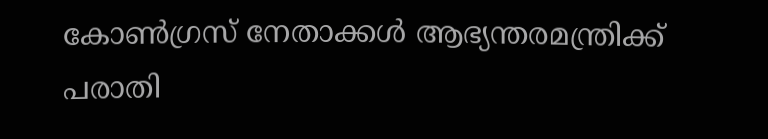കോണ്‍ഗ്രസ് നേതാക്കള്‍ ആഭ്യന്തരമന്ത്രിക്ക് പരാതി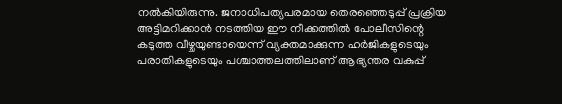നല്‍കിയിരുന്നു. ജനാധിപത്യപരമായ തെരഞ്ഞെടുപ്പ് പ്രക്രിയ അട്ടിമറിക്കാന്‍ നടത്തിയ ഈ നീക്കത്തില്‍ പോലീസിന്റെ കടുത്ത വീഴ്ചയുണ്ടായെന്ന് വ്യക്തമാക്കുന്ന ഹര്‍ജികളുടെയും പരാതികളുടെയും പശ്ചാത്തലത്തിലാണ് ആഭ്യന്തര വകുപ്പ്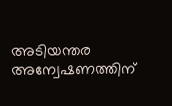അടിയന്തര അന്വേഷണത്തിന്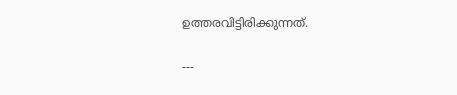ഉത്തരവിട്ടിരിക്കുന്നത്.

---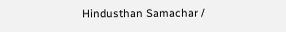Hindusthan Samachar /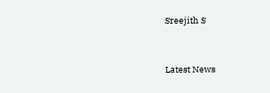Sreejith S


Latest News